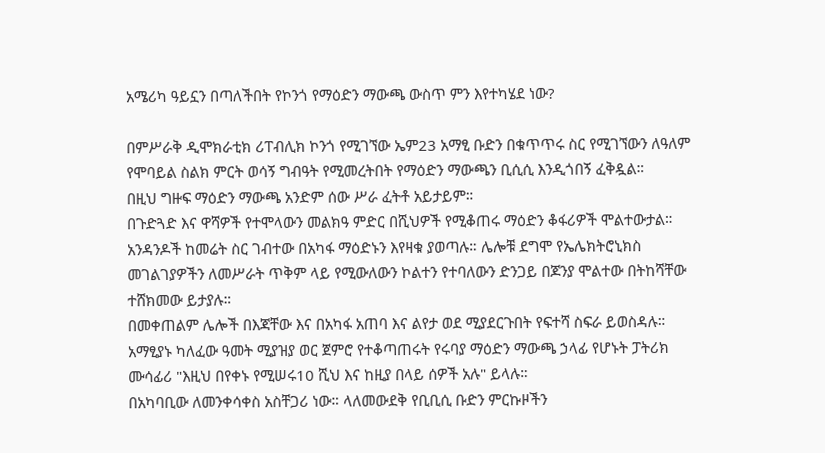አሜሪካ ዓይኗን በጣለችበት የኮንጎ የማዕድን ማውጫ ውስጥ ምን እየተካሄደ ነው?

በምሥራቅ ዲሞክራቲክ ሪፐብሊክ ኮንጎ የሚገኘው ኤም23 አማፂ ቡድን በቁጥጥሩ ስር የሚገኘውን ለዓለም የሞባይል ስልክ ምርት ወሳኝ ግብዓት የሚመረትበት የማዕድን ማውጫን ቢሲሲ እንዲጎበኝ ፈቅዷል።
በዚህ ግዙፍ ማዕድን ማውጫ አንድም ሰው ሥራ ፈትቶ አይታይም።
በጉድጓድ እና ዋሻዎች የተሞላውን መልክዓ ምድር በሺህዎች የሚቆጠሩ ማዕድን ቆፋሪዎች ሞልተውታል።
አንዳንዶች ከመሬት ስር ገብተው በአካፋ ማዕድኑን እየዛቁ ያወጣሉ። ሌሎቹ ደግሞ የኤሌክትሮኒክስ መገልገያዎችን ለመሥራት ጥቅም ላይ የሚውለውን ኮልተን የተባለውን ድንጋይ በጆንያ ሞልተው በትከሻቸው ተሸክመው ይታያሉ።
በመቀጠልም ሌሎች በእጃቸው እና በአካፋ አጠባ እና ልየታ ወደ ሚያደርጉበት የፍተሻ ስፍራ ይወስዳሉ።
አማፂያኑ ካለፈው ዓመት ሚያዝያ ወር ጀምሮ የተቆጣጠሩት የሩባያ ማዕድን ማውጫ ኃላፊ የሆኑት ፓትሪክ ሙሳፊሪ "እዚህ በየቀኑ የሚሠሩ10 ሺህ እና ከዚያ በላይ ሰዎች አሉ" ይላሉ።
በአካባቢው ለመንቀሳቀስ አስቸጋሪ ነው። ላለመውደቅ የቢቢሲ ቡድን ምርኩዞችን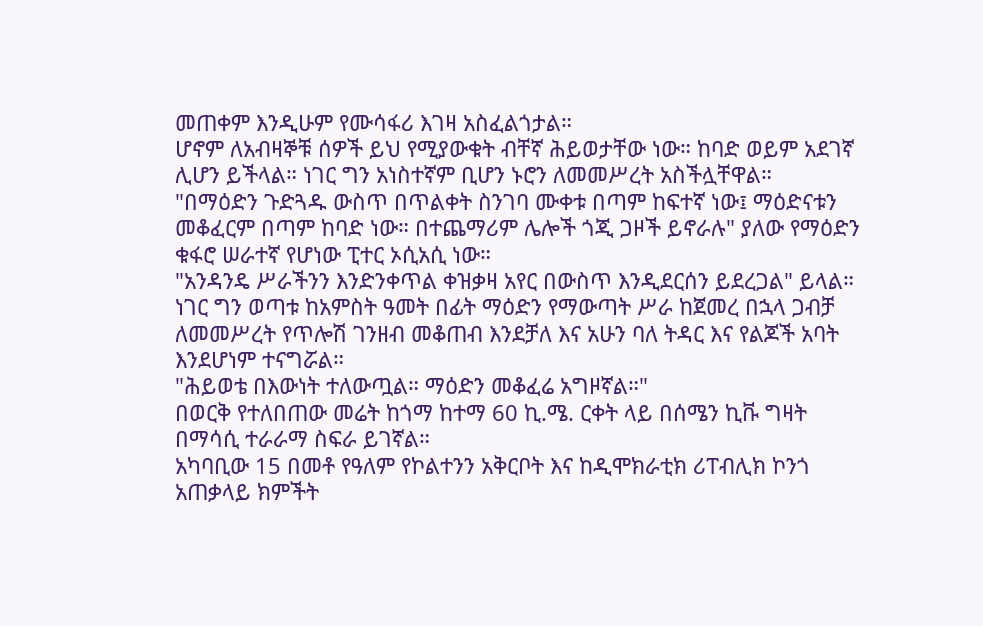መጠቀም እንዲሁም የሙሳፋሪ እገዛ አስፈልጎታል።
ሆኖም ለአብዛኞቹ ሰዎች ይህ የሚያውቁት ብቸኛ ሕይወታቸው ነው። ከባድ ወይም አደገኛ ሊሆን ይችላል። ነገር ግን አነስተኛም ቢሆን ኑሮን ለመመሥረት አስችሏቸዋል።
"በማዕድን ጉድጓዱ ውስጥ በጥልቀት ስንገባ ሙቀቱ በጣም ከፍተኛ ነው፤ ማዕድናቱን መቆፈርም በጣም ከባድ ነው። በተጨማሪም ሌሎች ጎጂ ጋዞች ይኖራሉ" ያለው የማዕድን ቁፋሮ ሠራተኛ የሆነው ፒተር ኦሲአሲ ነው።
"አንዳንዴ ሥራችንን እንድንቀጥል ቀዝቃዛ አየር በውስጥ እንዲደርሰን ይደረጋል" ይላል።
ነገር ግን ወጣቱ ከአምስት ዓመት በፊት ማዕድን የማውጣት ሥራ ከጀመረ በኋላ ጋብቻ ለመመሥረት የጥሎሽ ገንዘብ መቆጠብ እንደቻለ እና አሁን ባለ ትዳር እና የልጆች አባት እንደሆነም ተናግሯል።
"ሕይወቴ በእውነት ተለውጧል። ማዕድን መቆፈሬ አግዞኛል።"
በወርቅ የተለበጠው መሬት ከጎማ ከተማ 60 ኪ.ሜ. ርቀት ላይ በሰሜን ኪቩ ግዛት በማሳሲ ተራራማ ስፍራ ይገኛል።
አካባቢው 15 በመቶ የዓለም የኮልተንን አቅርቦት እና ከዲሞክራቲክ ሪፐብሊክ ኮንጎ አጠቃላይ ክምችት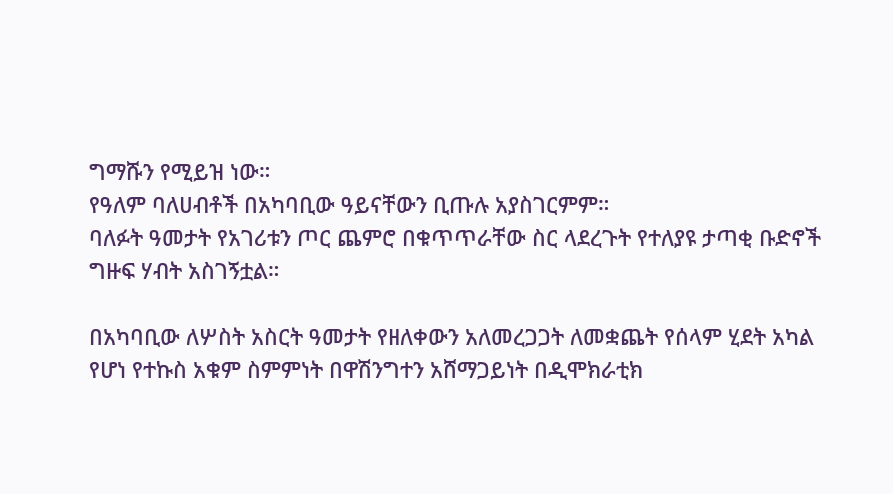ግማሹን የሚይዝ ነው።
የዓለም ባለሀብቶች በአካባቢው ዓይናቸውን ቢጡሉ አያስገርምም።
ባለፉት ዓመታት የአገሪቱን ጦር ጨምሮ በቁጥጥራቸው ስር ላደረጉት የተለያዩ ታጣቂ ቡድኖች ግዙፍ ሃብት አስገኝቷል።

በአካባቢው ለሦስት አስርት ዓመታት የዘለቀውን አለመረጋጋት ለመቋጨት የሰላም ሂደት አካል የሆነ የተኩስ አቁም ስምምነት በዋሽንግተን አሸማጋይነት በዲሞክራቲክ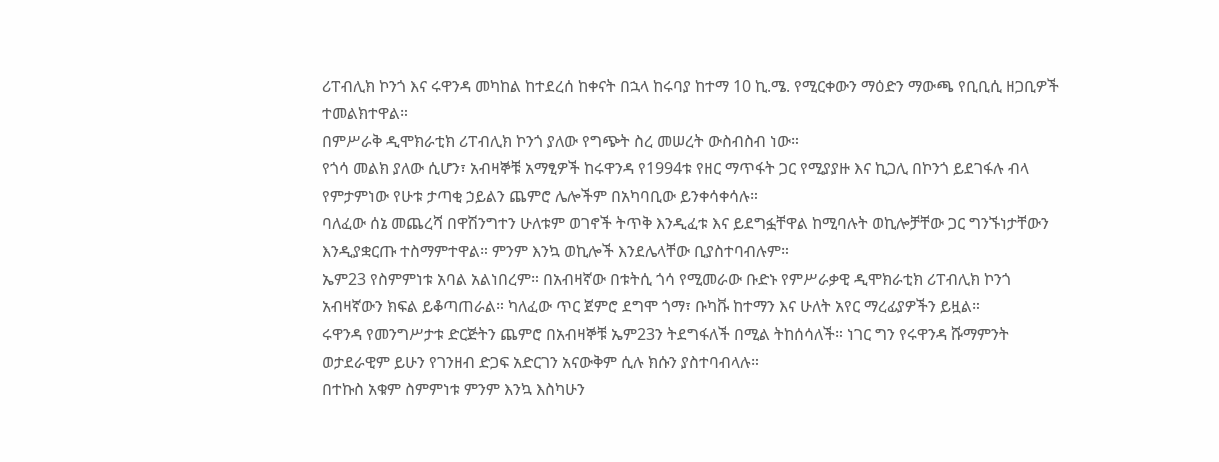ሪፐብሊክ ኮንጎ እና ሩዋንዳ መካከል ከተደረሰ ከቀናት በኋላ ከሩባያ ከተማ 10 ኪ.ሜ. የሚርቀውን ማዕድን ማውጫ የቢቢሲ ዘጋቢዎች ተመልክተዋል።
በምሥራቅ ዲሞክራቲክ ሪፐብሊክ ኮንጎ ያለው የግጭት ስረ መሠረት ውስብስብ ነው።
የጎሳ መልክ ያለው ሲሆን፣ አብዛኞቹ አማፂዎች ከሩዋንዳ የ1994ቱ የዘር ማጥፋት ጋር የሚያያዙ እና ኪጋሊ በኮንጎ ይደገፋሉ ብላ የምታምነው የሁቱ ታጣቂ ኃይልን ጨምሮ ሌሎችም በአካባቢው ይንቀሳቀሳሉ።
ባለፈው ሰኔ መጨረሻ በዋሽንግተን ሁለቱም ወገኖች ትጥቅ እንዲፈቱ እና ይደግፏቸዋል ከሚባሉት ወኪሎቻቸው ጋር ግንኙነታቸውን እንዲያቋርጡ ተስማምተዋል። ምንም እንኳ ወኪሎች እንደሌላቸው ቢያስተባብሉም።
ኤም23 የስምምነቱ አባል አልነበረም። በአብዛኛው በቱትሲ ጎሳ የሚመራው ቡድኑ የምሥራቃዊ ዲሞክራቲክ ሪፐብሊክ ኮንጎ አብዛኛውን ክፍል ይቆጣጠራል። ካለፈው ጥር ጀምሮ ደግሞ ጎማ፣ ቡካቩ ከተማን እና ሁለት አየር ማረፊያዎችን ይዟል።
ሩዋንዳ የመንግሥታቱ ድርጅትን ጨምሮ በአብዛኞቹ ኤም23ን ትደግፋለች በሚል ትከሰሳለች። ነገር ግን የሩዋንዳ ሹማምንት ወታደራዊም ይሁን የገንዘብ ድጋፍ አድርገን አናውቅም ሲሉ ክሱን ያስተባብላሉ።
በተኩስ አቁም ስምምነቱ ምንም እንኳ እስካሁን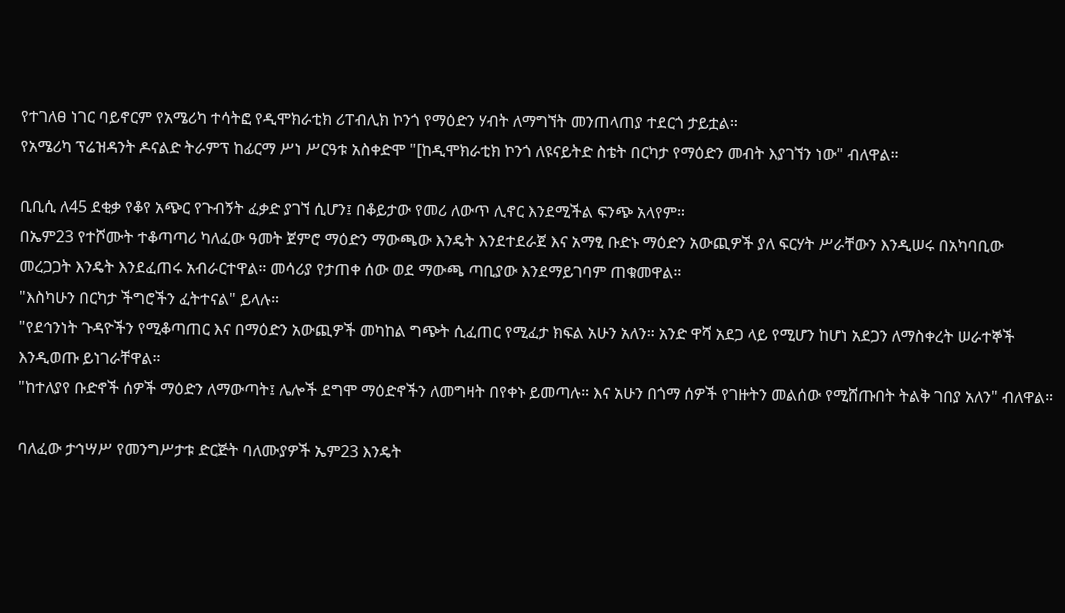የተገለፀ ነገር ባይኖርም የአሜሪካ ተሳትፎ የዲሞክራቲክ ሪፐብሊክ ኮንጎ የማዕድን ሃብት ለማግኘት መንጠላጠያ ተደርጎ ታይቷል።
የአሜሪካ ፕሬዝዳንት ዶናልድ ትራምፕ ከፊርማ ሥነ ሥርዓቱ አስቀድሞ "[ከዲሞክራቲክ ኮንጎ ለዩናይትድ ስቴት በርካታ የማዕድን መብት እያገኘን ነው" ብለዋል።

ቢቢሲ ለ45 ደቂቃ የቆየ አጭር የጉብኝት ፈቃድ ያገኘ ሲሆን፤ በቆይታው የመሪ ለውጥ ሊኖር እንደሚችል ፍንጭ አላየም።
በኤም23 የተሾሙት ተቆጣጣሪ ካለፈው ዓመት ጀምሮ ማዕድን ማውጫው እንዴት እንደተደራጀ እና አማፂ ቡድኑ ማዕድን አውጪዎች ያለ ፍርሃት ሥራቸውን እንዲሠሩ በአካባቢው መረጋጋት እንዴት እንደፈጠሩ አብራርተዋል። መሳሪያ የታጠቀ ሰው ወደ ማውጫ ጣቢያው እንደማይገባም ጠቁመዋል።
"እስካሁን በርካታ ችግሮችን ፈትተናል" ይላሉ።
"የደኅንነት ጉዳዮችን የሚቆጣጠር እና በማዕድን አውጪዎች መካከል ግጭት ሲፈጠር የሚፈታ ክፍል አሁን አለን። አንድ ዋሻ አደጋ ላይ የሚሆን ከሆነ አደጋን ለማስቀረት ሠራተኞች እንዲወጡ ይነገራቸዋል።
"ከተለያየ ቡድኖች ሰዎች ማዕድን ለማውጣት፤ ሌሎች ደግሞ ማዕድኖችን ለመግዛት በየቀኑ ይመጣሉ። እና አሁን በጎማ ሰዎች የገዙትን መልሰው የሚሸጡበት ትልቅ ገበያ አለን" ብለዋል።

ባለፈው ታኅሣሥ የመንግሥታቱ ድርጅት ባለሙያዎች ኤም23 እንዴት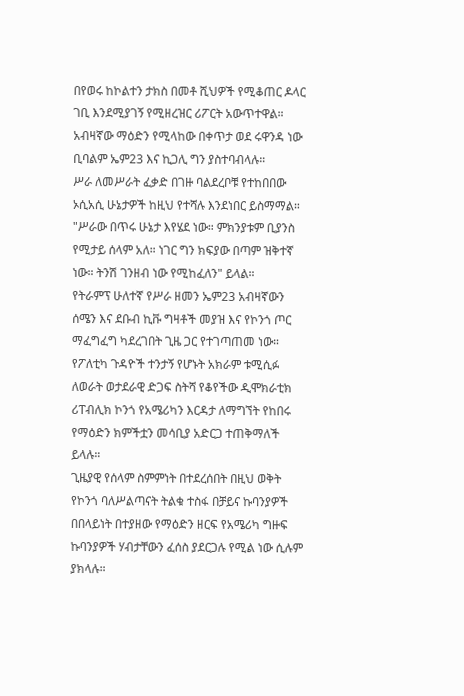በየወሩ ከኮልተን ታክስ በመቶ ሺህዎች የሚቆጠር ዶላር ገቢ እንደሚያገኝ የሚዘረዝር ሪፖርት አውጥተዋል።
አብዛኛው ማዕድን የሚላከው በቀጥታ ወደ ሩዋንዳ ነው ቢባልም ኤም23 እና ኪጋሊ ግን ያስተባብላሉ።
ሥራ ለመሥራት ፈቃድ በገዙ ባልደረቦቹ የተከበበው ኦሲአሲ ሁኔታዎች ከዚህ የተሻሉ እንደነበር ይስማማል።
"ሥራው በጥሩ ሁኔታ እየሄደ ነው። ምክንያቱም ቢያንስ የሚታይ ሰላም አለ። ነገር ግን ክፍያው በጣም ዝቅተኛ ነው። ትንሽ ገንዘብ ነው የሚከፈለን" ይላል።
የትራምፕ ሁለተኛ የሥራ ዘመን ኤም23 አብዛኛውን ሰሜን እና ደቡብ ኪቩ ግዛቶች መያዝ እና የኮንጎ ጦር ማፈግፈግ ካደረገበት ጊዜ ጋር የተገጣጠመ ነው።
የፖለቲካ ጉዳዮች ተንታኝ የሆኑት አክራም ቱሚሲፉ ለወራት ወታደራዊ ድጋፍ ስትሻ የቆየችው ዲሞክራቲክ ሪፐብሊክ ኮንጎ የአሜሪካን እርዳታ ለማግኘት የከበሩ የማዕድን ክምችቷን መሳቢያ አድርጋ ተጠቅማለች ይላሉ።
ጊዜያዊ የሰላም ስምምነት በተደረሰበት በዚህ ወቅት የኮንጎ ባለሥልጣናት ትልቁ ተስፋ በቻይና ኩባንያዎች በበላይነት በተያዘው የማዕድን ዘርፍ የአሜሪካ ግዙፍ ኩባንያዎች ሃብታቸውን ፈሰስ ያደርጋሉ የሚል ነው ሲሉም ያክላሉ።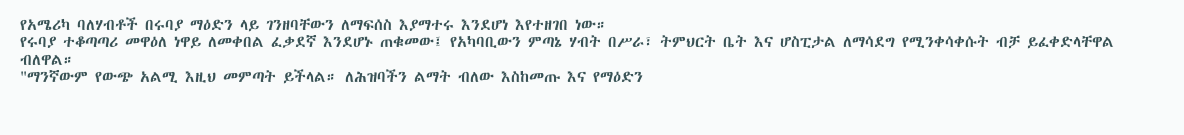የአሜሪካ ባለሃብቶች በሩባያ ማዕድን ላይ ገንዘባቸውን ለማፍሰስ እያማተሩ እንደሆነ እየተዘገበ ነው።
የሩባያ ተቆጣጣሪ መዋዕለ ነዋይ ለመቀበል ፈቃደኛ እንደሆኑ ጠቁመው፤ የአካባቢውን ምጣኔ ሃብት በሥራ፣ ትምህርት ቤት እና ሆስፒታል ለማሳደግ የሚንቀሳቀሱት ብቻ ይፈቀድላቸዋል ብለዋል።
"ማንኛውም የውጭ አልሚ እዚህ መምጣት ይችላል። ለሕዝባችን ልማት ብለው እስከመጡ እና የማዕድን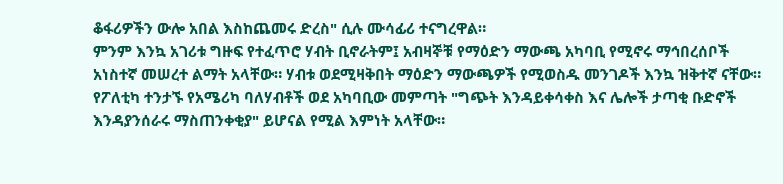ቆፋሪዎችን ውሎ አበል እስከጨመሩ ድረስ" ሲሉ ሙሳፊሪ ተናግረዋል።
ምንም እንኳ አገሪቱ ግዙፍ የተፈጥሮ ሃብት ቢኖራትም፤ አብዛኞቹ የማዕድን ማውጫ አካባቢ የሚኖሩ ማኅበረሰቦች አነስተኛ መሠረተ ልማት አላቸው። ሃብቱ ወደሚዛቅበት ማዕድን ማውጫዎች የሚወስዱ መንገዶች እንኳ ዝቅተኛ ናቸው።
የፖለቲካ ተንታኙ የአሜሪካ ባለሃብቶች ወደ አካባቢው መምጣት "ግጭት እንዳይቀሳቀስ እና ሌሎች ታጣቂ ቡድኖች እንዳያንሰራሩ ማስጠንቀቂያ" ይሆናል የሚል እምነት አላቸው።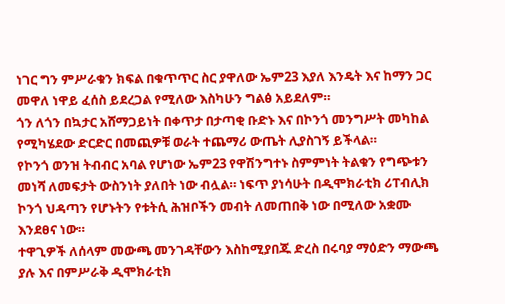ነገር ግን ምሥራቁን ክፍል በቁጥጥር ስር ያዋለው ኤም23 እያለ እንዴት እና ከማን ጋር መዋለ ነዋይ ፈሰስ ይደረጋል የሚለው እስካሁን ግልፅ አይደለም።
ጎን ለጎን በኳታር አሸማጋይነት በቀጥታ በታጣቂ ቡድኑ እና በኮንጎ መንግሥት መካከል የሚካሄደው ድርድር በመጪዎቹ ወራት ተጨማሪ ውጤት ሊያስገኝ ይችላል።
የኮንጎ ወንዝ ትብብር አባል የሆነው ኤም23 የዋሽንግተኑ ስምምነት ትልቁን የግጭቱን መነሻ ለመፍታት ውስንነት ያለበት ነው ብሏል። ነፍጥ ያነሳሁት በዲሞክራቲክ ሪፐብሊክ ኮንጎ ህዳጣን የሆኑትን የቱትሲ ሕዝቦችን መብት ለመጠበቅ ነው በሚለው አቋሙ እንደፀና ነው።
ተዋጊዎች ለሰላም መውጫ መንገዳቸውን እስከሚያበጁ ድረስ በሩባያ ማዕድን ማውጫ ያሉ እና በምሥራቅ ዲሞክራቲክ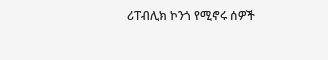ሪፐብሊክ ኮንጎ የሚኖሩ ሰዎች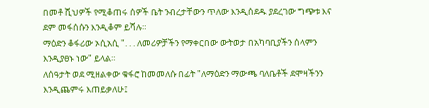በመቶ ሺህዎች የሚቆጠሩ ሰዎች ቤት ንብረታቸውን ጥለው እንዲሰደዱ ያደረገው ግጭቱ እና ደም መፋሰሱን እንዲቆም ይሻሉ።
ማዕድን ቆፋሪው ኦሲአሲ ". . . ለመሪዎቻችን የማቀርበው ውትወታ በአካባቢያችን ሰላምን እንዲያፀኑ ነው" ይላል።
ለሰዓታት ወደ ሚዘልቀው ቁፋሮ ከመመለሱ በፊት "ለማዕድን ማውጫ ባለቤቶች ደሞዛችንን እንዲጨምሩ እጠይቃለሁ፤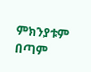ምክንያቱም በጣም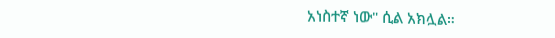አነስተኛ ነው" ሲል አክሏል።